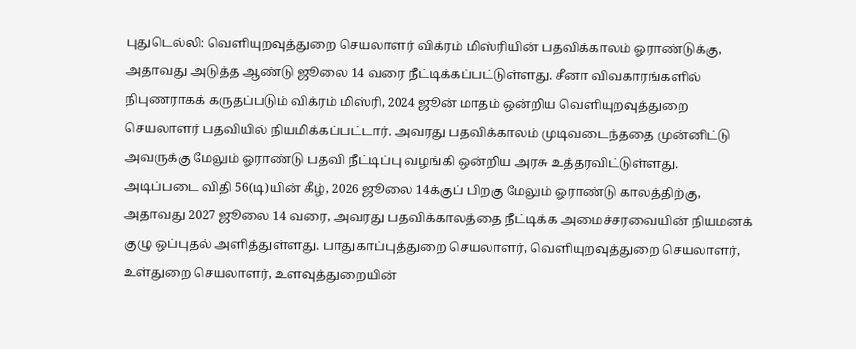புதுடெல்லி: வெளியுறவுத்துறை செயலாளர் விக்ரம் மிஸ்ரியின் பதவிக்காலம் ஓராண்டுக்கு, அதாவது அடுத்த ஆண்டு ஜூலை 14 வரை நீட்டிக்கப்பட்டுள்ளது. சீனா விவகாரங்களில் நிபுணராகக் கருதப்படும் விக்ரம் மிஸ்ரி, 2024 ஜூன் மாதம் ஒன்றிய வெளியுறவுத்துறை செயலாளர் பதவியில் நியமிக்கப்பட்டார். அவரது பதவிக்காலம் முடிவடைந்ததை முன்னிட்டு அவருக்கு மேலும் ஓராண்டு பதவி நீட்டிப்பு வழங்கி ஒன்றிய அரசு உத்தரவிட்டுள்ளது.
அடிப்படை விதி 56(டி)யின் கீழ், 2026 ஜூலை 14க்குப் பிறகு மேலும் ஓராண்டு காலத்திற்கு, அதாவது 2027 ஜூலை 14 வரை, அவரது பதவிக்காலத்தை நீட்டிக்க அமைச்சரவையின் நியமனக் குழு ஒப்புதல் அளித்துள்ளது. பாதுகாப்புத்துறை செயலாளர், வெளியுறவுத்துறை செயலாளர், உள்துறை செயலாளர், உளவுத்துறையின்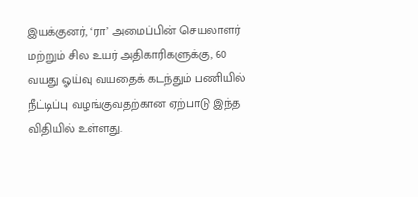இயக்குனர், ‘ரா’ அமைப்பின் செயலாளர் மற்றும் சில உயர் அதிகாரிகளுக்கு, 60 வயது ஓய்வு வயதைக் கடந்தும் பணியில் நீட்டிப்பு வழங்குவதற்கான ஏற்பாடு இந்த விதியில் உள்ளது.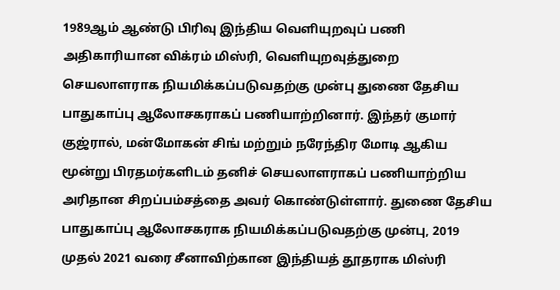1989ஆம் ஆண்டு பிரிவு இந்திய வெளியுறவுப் பணி அதிகாரியான விக்ரம் மிஸ்ரி, வெளியுறவுத்துறை செயலாளராக நியமிக்கப்படுவதற்கு முன்பு துணை தேசிய பாதுகாப்பு ஆலோசகராகப் பணியாற்றினார். இந்தர் குமார் குஜ்ரால், மன்மோகன் சிங் மற்றும் நரேந்திர மோடி ஆகிய மூன்று பிரதமர்களிடம் தனிச் செயலாளராகப் பணியாற்றிய அரிதான சிறப்பம்சத்தை அவர் கொண்டுள்ளார். துணை தேசிய பாதுகாப்பு ஆலோசகராக நியமிக்கப்படுவதற்கு முன்பு, 2019 முதல் 2021 வரை சீனாவிற்கான இந்தியத் தூதராக மிஸ்ரி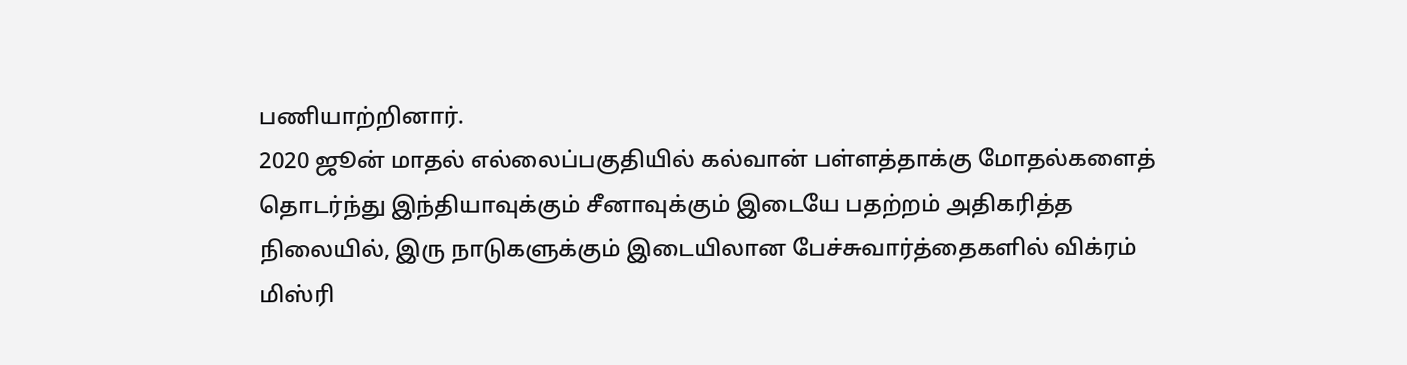பணியாற்றினார்.
2020 ஜூன் மாதல் எல்லைப்பகுதியில் கல்வான் பள்ளத்தாக்கு மோதல்களைத் தொடர்ந்து இந்தியாவுக்கும் சீனாவுக்கும் இடையே பதற்றம் அதிகரித்த நிலையில், இரு நாடுகளுக்கும் இடையிலான பேச்சுவார்த்தைகளில் விக்ரம் மிஸ்ரி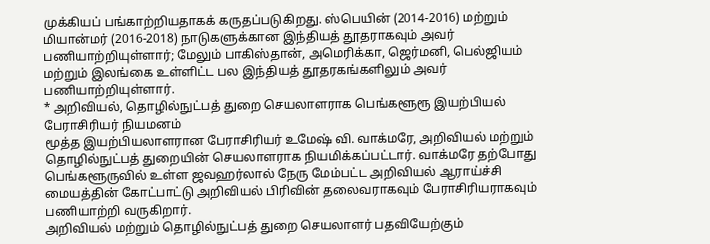முக்கியப் பங்காற்றியதாகக் கருதப்படுகிறது. ஸ்பெயின் (2014-2016) மற்றும் மியான்மர் (2016-2018) நாடுகளுக்கான இந்தியத் தூதராகவும் அவர் பணியாற்றியுள்ளார்; மேலும் பாகிஸ்தான், அமெரிக்கா, ஜெர்மனி, பெல்ஜியம் மற்றும் இலங்கை உள்ளிட்ட பல இந்தியத் தூதரகங்களிலும் அவர் பணியாற்றியுள்ளார்.
* அறிவியல், தொழில்நுட்பத் துறை செயலாளராக பெங்களூரூ இயற்பியல் பேராசிரியர் நியமனம்
மூத்த இயற்பியலாளரான பேராசிரியர் உமேஷ் வி. வாக்மரே, அறிவியல் மற்றும் தொழில்நுட்பத் துறையின் செயலாளராக நியமிக்கப்பட்டார். வாக்மரே தற்போது பெங்களூருவில் உள்ள ஜவஹர்லால் நேரு மேம்பட்ட அறிவியல் ஆராய்ச்சி மையத்தின் கோட்பாட்டு அறிவியல் பிரிவின் தலைவராகவும் பேராசிரியராகவும் பணியாற்றி வருகிறார்.
அறிவியல் மற்றும் தொழில்நுட்பத் துறை செயலாளர் பதவியேற்கும்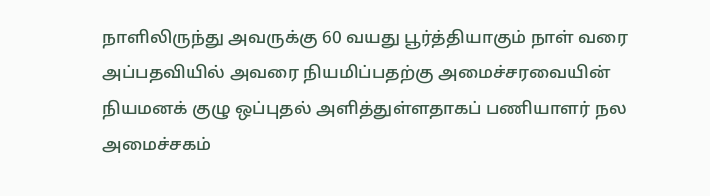நாளிலிருந்து அவருக்கு 60 வயது பூர்த்தியாகும் நாள் வரை அப்பதவியில் அவரை நியமிப்பதற்கு அமைச்சரவையின் நியமனக் குழு ஒப்புதல் அளித்துள்ளதாகப் பணியாளர் நல அமைச்சகம்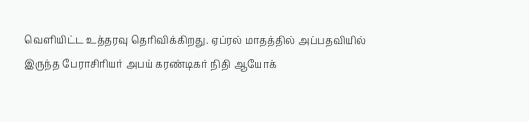வெளியிட்ட உத்தரவு தெரிவிக்கிறது. ஏப்ரல் மாதத்தில் அப்பதவியில் இருந்த பேராசிரியர் அபய் கரண்டிகர் நிதி ஆயோக்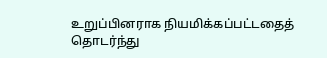உறுப்பினராக நியமிக்கப்பட்டதைத் தொடர்ந்து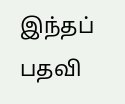இந்தப் பதவி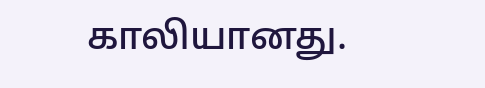காலியானது.